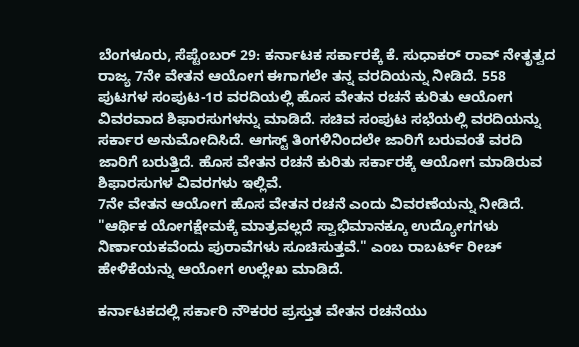ಬೆಂಗಳೂರು, ಸೆಪ್ಟೆಂಬರ್ 29: ಕರ್ನಾಟಕ ಸರ್ಕಾರಕ್ಕೆ ಕೆ. ಸುಧಾಕರ್ ರಾವ್ ನೇತೃತ್ವದ ರಾಜ್ಯ 7ನೇ ವೇತನ ಆಯೋಗ ಈಗಾಗಲೇ ತನ್ನ ವರದಿಯನ್ನು ನೀಡಿದೆ. 558 ಪುಟಗಳ ಸಂಪುಟ-1ರ ವರದಿಯಲ್ಲಿ ಹೊಸ ವೇತನ ರಚನೆ ಕುರಿತು ಆಯೋಗ ವಿವರವಾದ ಶಿಫಾರಸುಗಳನ್ನು ಮಾಡಿದೆ. ಸಚಿವ ಸಂಪುಟ ಸಭೆಯಲ್ಲಿ ವರದಿಯನ್ನು ಸರ್ಕಾರ ಅನುಮೋದಿಸಿದೆ. ಆಗಸ್ಟ್ ತಿಂಗಳಿನಿಂದಲೇ ಜಾರಿಗೆ ಬರುವಂತೆ ವರದಿ ಜಾರಿಗೆ ಬರುತ್ತಿದೆ. ಹೊಸ ವೇತನ ರಚನೆ ಕುರಿತು ಸರ್ಕಾರಕ್ಕೆ ಆಯೋಗ ಮಾಡಿರುವ ಶಿಫಾರಸುಗಳ ವಿವರಗಳು ಇಲ್ಲಿವೆ.
7ನೇ ವೇತನ ಆಯೋಗ ಹೊಸ ವೇತನ ರಚನೆ ಎಂದು ವಿವರಣೆಯನ್ನು ನೀಡಿದೆ. "ಆರ್ಥಿಕ ಯೋಗಕ್ಷೇಮಕ್ಕೆ ಮಾತ್ರವಲ್ಲದೆ ಸ್ವಾಭಿಮಾನಕ್ಕೂ ಉದ್ಯೋಗಗಳು ನಿರ್ಣಾಯಕವೆಂದು ಪುರಾವೆಗಳು ಸೂಚಿಸುತ್ತವೆ." ಎಂಬ ರಾಬರ್ಟ್ ರೀಚ್ ಹೇಳಿಕೆಯನ್ನು ಆಯೋಗ ಉಲ್ಲೇಖ ಮಾಡಿದೆ.

ಕರ್ನಾಟಕದಲ್ಲಿ ಸರ್ಕಾರಿ ನೌಕರರ ಪ್ರಸ್ತುತ ವೇತನ ರಚನೆಯು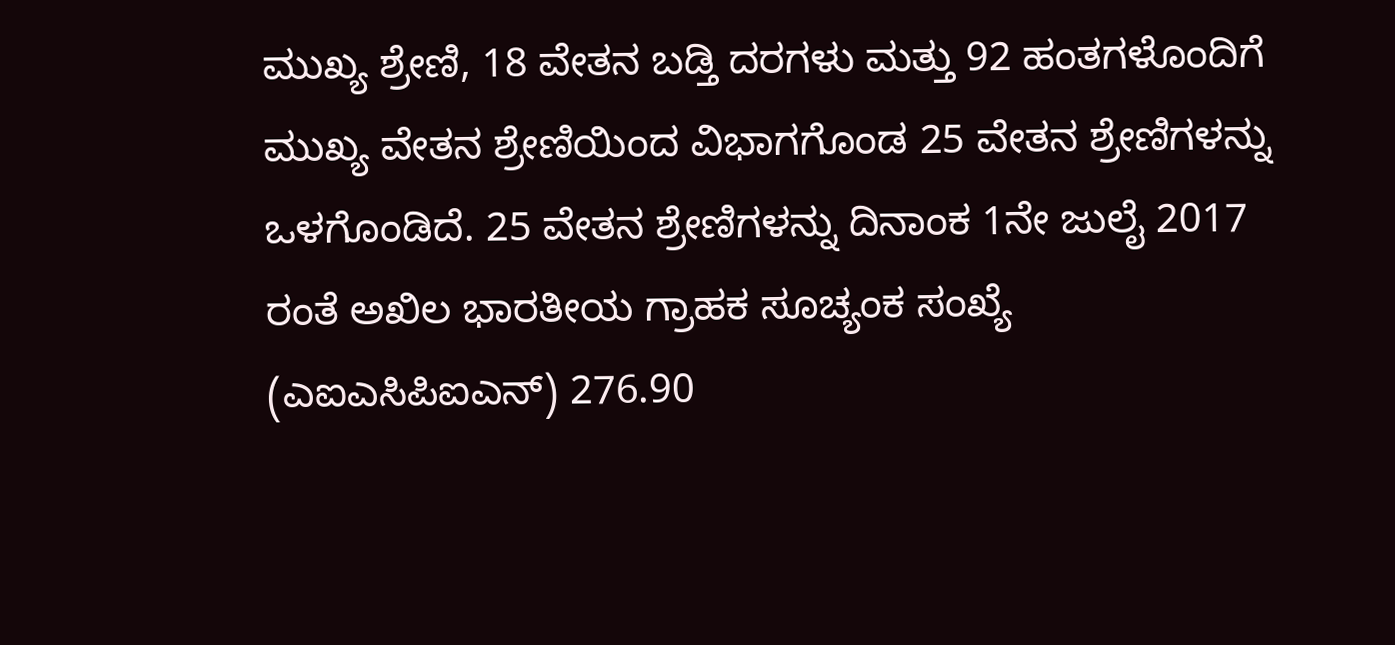ಮುಖ್ಯ ಶ್ರೇಣಿ, 18 ವೇತನ ಬಡ್ತಿ ದರಗಳು ಮತ್ತು 92 ಹಂತಗಳೊಂದಿಗೆ ಮುಖ್ಯ ವೇತನ ಶ್ರೇಣಿಯಿಂದ ವಿಭಾಗಗೊಂಡ 25 ವೇತನ ಶ್ರೇಣಿಗಳನ್ನು ಒಳಗೊಂಡಿದೆ. 25 ವೇತನ ಶ್ರೇಣಿಗಳನ್ನು ದಿನಾಂಕ 1ನೇ ಜುಲೈ 2017 ರಂತೆ ಅಖಿಲ ಭಾರತೀಯ ಗ್ರಾಹಕ ಸೂಚ್ಯಂಕ ಸಂಖ್ಯೆ (ಎಐಎಸಿಪಿಐಎನ್) 276.90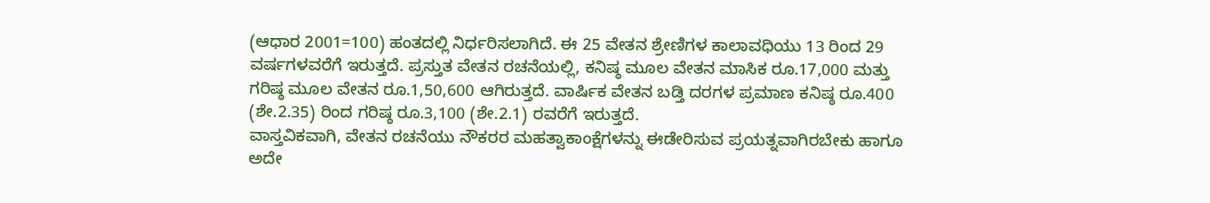(ಆಧಾರ 2001=100) ಹಂತದಲ್ಲಿ ನಿರ್ಧರಿಸಲಾಗಿದೆ. ಈ 25 ವೇತನ ಶ್ರೇಣಿಗಳ ಕಾಲಾವಧಿಯು 13 ರಿಂದ 29 ವರ್ಷಗಳವರೆಗೆ ಇರುತ್ತದೆ. ಪ್ರಸ್ತುತ ವೇತನ ರಚನೆಯಲ್ಲಿ, ಕನಿಷ್ಠ ಮೂಲ ವೇತನ ಮಾಸಿಕ ರೂ.17,000 ಮತ್ತು ಗರಿಷ್ಠ ಮೂಲ ವೇತನ ರೂ.1,50,600 ಆಗಿರುತ್ತದೆ. ವಾರ್ಷಿಕ ವೇತನ ಬಡ್ತಿ ದರಗಳ ಪ್ರಮಾಣ ಕನಿಷ್ಠ ರೂ.400 (ಶೇ.2.35) ರಿಂದ ಗರಿಷ್ಠ ರೂ.3,100 (ಶೇ.2.1) ರವರೆಗೆ ಇರುತ್ತದೆ.
ವಾಸ್ತವಿಕವಾಗಿ, ವೇತನ ರಚನೆಯು ನೌಕರರ ಮಹತ್ವಾಕಾಂಕ್ಷೆಗಳನ್ನು ಈಡೇರಿಸುವ ಪ್ರಯತ್ನವಾಗಿರಬೇಕು ಹಾಗೂ ಅದೇ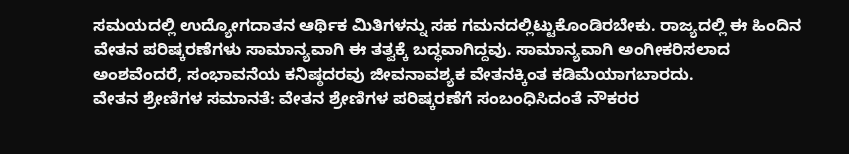ಸಮಯದಲ್ಲಿ ಉದ್ಯೋಗದಾತನ ಆರ್ಥಿಕ ಮಿತಿಗಳನ್ನು ಸಹ ಗಮನದಲ್ಲಿಟ್ಟುಕೊಂಡಿರಬೇಕು. ರಾಜ್ಯದಲ್ಲಿ ಈ ಹಿಂದಿನ ವೇತನ ಪರಿಷ್ಕರಣೆಗಳು ಸಾಮಾನ್ಯವಾಗಿ ಈ ತತ್ವಕ್ಕೆ ಬದ್ಧವಾಗಿದ್ದವು. ಸಾಮಾನ್ಯವಾಗಿ ಅಂಗೀಕರಿಸಲಾದ ಅಂಶವೆಂದರೆ, ಸಂಭಾವನೆಯ ಕನಿಷ್ಠದರವು ಜೀವನಾವಶ್ಯಕ ವೇತನಕ್ಕಿಂತ ಕಡಿಮೆಯಾಗಬಾರದು.
ವೇತನ ಶ್ರೇಣಿಗಳ ಸಮಾನತೆ: ವೇತನ ಶ್ರೇಣಿಗಳ ಪರಿಷ್ಕರಣೆಗೆ ಸಂಬಂಧಿಸಿದಂತೆ ನೌಕರರ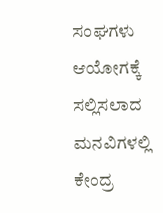ಸಂಘಗಳು ಆಯೋಗಕ್ಕೆ ಸಲ್ಲಿಸಲಾದ ಮನವಿಗಳಲ್ಲಿ ಕೇಂದ್ರ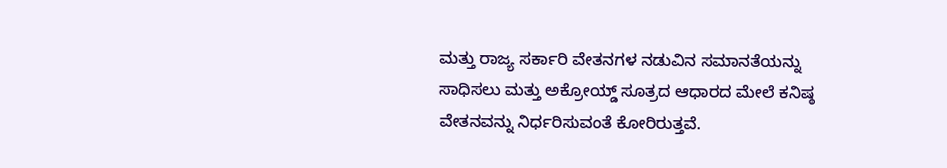ಮತ್ತು ರಾಜ್ಯ ಸರ್ಕಾರಿ ವೇತನಗಳ ನಡುವಿನ ಸಮಾನತೆಯನ್ನು ಸಾಧಿಸಲು ಮತ್ತು ಅಕ್ರೋಯ್ಡ್ ಸೂತ್ರದ ಆಧಾರದ ಮೇಲೆ ಕನಿಷ್ಠ ವೇತನವನ್ನು ನಿರ್ಧರಿಸುವಂತೆ ಕೋರಿರುತ್ತವೆ.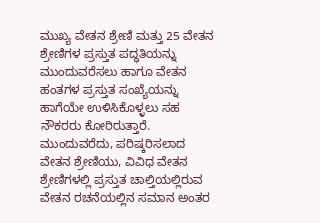ಮುಖ್ಯ ವೇತನ ಶ್ರೇಣಿ ಮತ್ತು 25 ವೇತನ ಶ್ರೇಣಿಗಳ ಪ್ರಸ್ತುತ ಪದ್ಧತಿಯನ್ನು ಮುಂದುವರೆಸಲು ಹಾಗೂ ವೇತನ ಹಂತಗಳ ಪ್ರಸ್ತುತ ಸಂಖ್ಯೆಯನ್ನು ಹಾಗೆಯೇ ಉಳಿಸಿಕೊಳ್ಳಲು ಸಹ ನೌಕರರು ಕೋರಿರುತ್ತಾರೆ. ಮುಂದುವರೆದು, ಪರಿಷ್ಕರಿಸಲಾದ ವೇತನ ಶ್ರೇಣಿಯು, ವಿವಿಧ ವೇತನ ಶ್ರೇಣಿಗಳಲ್ಲಿ ಪ್ರಸ್ತುತ ಚಾಲ್ತಿಯಲ್ಲಿರುವ ವೇತನ ರಚನೆಯಲ್ಲಿನ ಸಮಾನ ಅಂತರ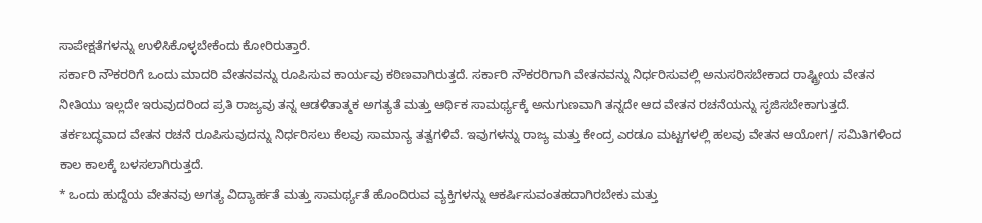ಸಾಪೇಕ್ಷತೆಗಳನ್ನು ಉಳಿಸಿಕೊಳ್ಳಬೇಕೆಂದು ಕೋರಿರುತ್ತಾರೆ.
ಸರ್ಕಾರಿ ನೌಕರರಿಗೆ ಒಂದು ಮಾದರಿ ವೇತನವನ್ನು ರೂಪಿಸುವ ಕಾರ್ಯವು ಕಠಿಣವಾಗಿರುತ್ತದೆ. ಸರ್ಕಾರಿ ನೌಕರರಿಗಾಗಿ ವೇತನವನ್ನು ನಿರ್ಧರಿಸುವಲ್ಲಿ ಅನುಸರಿಸಬೇಕಾದ ರಾಷ್ಟ್ರೀಯ ವೇತನ ನೀತಿಯು ಇಲ್ಲದೇ ಇರುವುದರಿಂದ ಪ್ರತಿ ರಾಜ್ಯವು ತನ್ನ ಆಡಳಿತಾತ್ಮಕ ಅಗತ್ಯತೆ ಮತ್ತು ಆರ್ಥಿಕ ಸಾಮರ್ಥ್ಯಕ್ಕೆ ಅನುಗುಣವಾಗಿ ತನ್ನದೇ ಆದ ವೇತನ ರಚನೆಯನ್ನು ಸೃಜಿಸಬೇಕಾಗುತ್ತದೆ. ತರ್ಕಬದ್ಧವಾದ ವೇತನ ರಚನೆ ರೂಪಿಸುವುದನ್ನು ನಿರ್ಧರಿಸಲು ಕೆಲವು ಸಾಮಾನ್ಯ ತತ್ವಗಳಿವೆ. ಇವುಗಳನ್ನು ರಾಜ್ಯ ಮತ್ತು ಕೇಂದ್ರ ಎರಡೂ ಮಟ್ಟಗಳಲ್ಲಿ ಹಲವು ವೇತನ ಆಯೋಗ/ ಸಮಿತಿಗಳಿಂದ ಕಾಲ ಕಾಲಕ್ಕೆ ಬಳಸಲಾಗಿರುತ್ತದೆ.
* ಒಂದು ಹುದ್ದೆಯ ವೇತನವು ಅಗತ್ಯ ವಿದ್ಯಾರ್ಹತೆ ಮತ್ತು ಸಾಮರ್ಥ್ಯತೆ ಹೊಂದಿರುವ ವ್ಯಕ್ತಿಗಳನ್ನು ಆಕರ್ಷಿಸುವಂತಹದಾಗಿರಬೇಕು ಮತ್ತು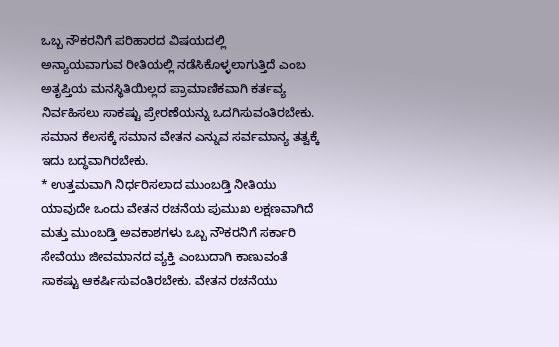ಒಬ್ಬ ನೌಕರನಿಗೆ ಪರಿಹಾರದ ವಿಷಯದಲ್ಲಿ
ಅನ್ಯಾಯವಾಗುವ ರೀತಿಯಲ್ಲಿ ನಡೆಸಿಕೊಳ್ಳಲಾಗುತ್ತಿದೆ ಎಂಬ ಅತೃಪ್ತಿಯ ಮನಸ್ಥಿತಿಯಿಲ್ಲದ ಪ್ರಾಮಾಣಿಕವಾಗಿ ಕರ್ತವ್ಯ ನಿರ್ವಹಿಸಲು ಸಾಕಷ್ಟು ಪ್ರೇರಣೆಯನ್ನು ಒದಗಿಸುವಂತಿರಬೇಕು.
ಸಮಾನ ಕೆಲಸಕ್ಕೆ ಸಮಾನ ವೇತನ ಎನ್ನುವ ಸರ್ವಮಾನ್ಯ ತತ್ವಕ್ಕೆ ಇದು ಬದ್ಧವಾಗಿರಬೇಕು.
* ಉತ್ತಮವಾಗಿ ನಿರ್ಧರಿಸಲಾದ ಮುಂಬಡ್ತಿ ನೀತಿಯು ಯಾವುದೇ ಒಂದು ವೇತನ ರಚನೆಯ ಪುಮುಖ ಲಕ್ಷಣವಾಗಿದೆ ಮತ್ತು ಮುಂಬಡ್ತಿ ಅವಕಾಶಗಳು ಒಬ್ಬ ನೌಕರನಿಗೆ ಸರ್ಕಾರಿ ಸೇವೆಯು ಜೀವಮಾನದ ವ್ಯಕ್ತಿ ಎಂಬುದಾಗಿ ಕಾಣುವಂತೆ ಸಾಕಷ್ಟು ಆಕರ್ಷಿಸುವಂತಿರಬೇಕು. ವೇತನ ರಚನೆಯು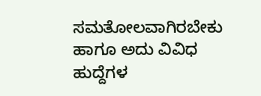ಸಮತೋಲವಾಗಿರಬೇಕು ಹಾಗೂ ಅದು ವಿವಿಧ ಹುದ್ದೆಗಳ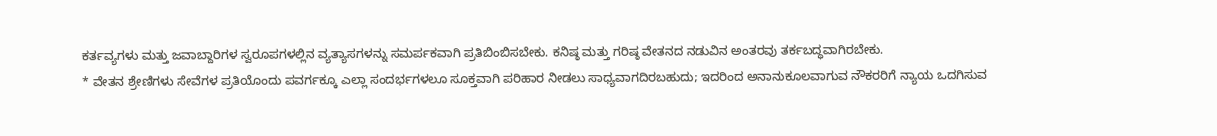ಕರ್ತವ್ಯಗಳು ಮತ್ತು ಜವಾಬ್ದಾರಿಗಳ ಸ್ವರೂಪಗಳಲ್ಲಿನ ವ್ಯತ್ಯಾಸಗಳನ್ನು ಸಮರ್ಪಕವಾಗಿ ಪ್ರತಿಬಿಂಬಿಸಬೇಕು. ಕನಿಷ್ಠ ಮತ್ತು ಗರಿಷ್ಠ ವೇತನದ ನಡುವಿನ ಅಂತರವು ತರ್ಕಬದ್ಧವಾಗಿರಬೇಕು.
* ವೇತನ ಶ್ರೇಣಿಗಳು ಸೇವೆಗಳ ಪ್ರತಿಯೊಂದು ಪವರ್ಗಕ್ಕೂ ಎಲ್ಲಾ ಸಂದರ್ಭಗಳಲೂ ಸೂಕ್ತವಾಗಿ ಪರಿಹಾರ ನೀಡಲು ಸಾಧ್ಯವಾಗದಿರಬಹುದು; ಇದರಿಂದ ಅನಾನುಕೂಲವಾಗುವ ನೌಕರರಿಗೆ ನ್ಯಾಯ ಒದಗಿಸುವ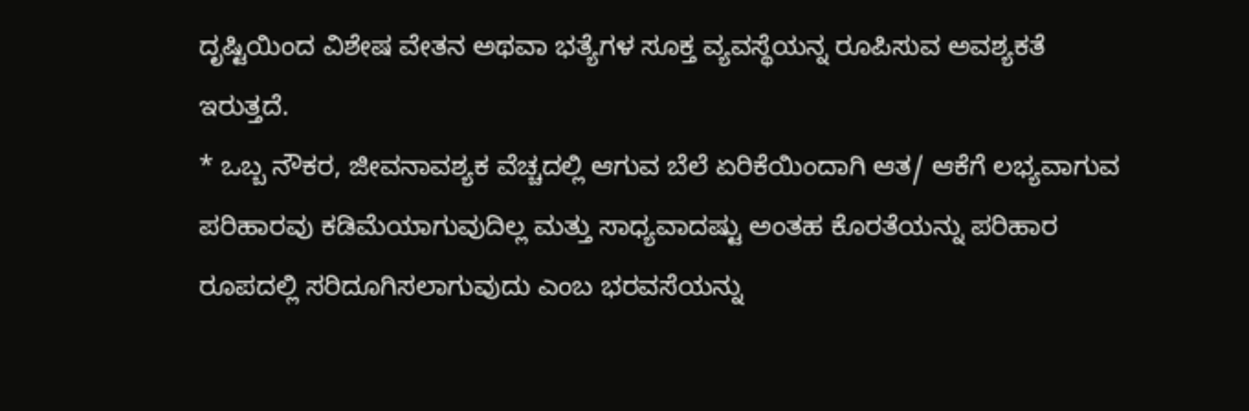ದೃಷ್ಟಿಯಿಂದ ವಿಶೇಷ ವೇತನ ಅಥವಾ ಭತ್ಯೆಗಳ ಸೂಕ್ತ ವ್ಯವಸ್ಥೆಯನ್ನ ರೂಪಿಸುವ ಅವಶ್ಯಕತೆ ಇರುತ್ತದೆ.
* ಒಬ್ಬ ನೌಕರ, ಜೀವನಾವಶ್ಯಕ ವೆಚ್ಚದಲ್ಲಿ ಆಗುವ ಬೆಲೆ ಏರಿಕೆಯಿಂದಾಗಿ ಆತ/ ಆಕೆಗೆ ಲಭ್ಯವಾಗುವ ಪರಿಹಾರವು ಕಡಿಮೆಯಾಗುವುದಿಲ್ಲ ಮತ್ತು ಸಾಧ್ಯವಾದಷ್ಟು ಅಂತಹ ಕೊರತೆಯನ್ನು ಪರಿಹಾರ ರೂಪದಲ್ಲಿ ಸರಿದೂಗಿಸಲಾಗುವುದು ಎಂಬ ಭರವಸೆಯನ್ನು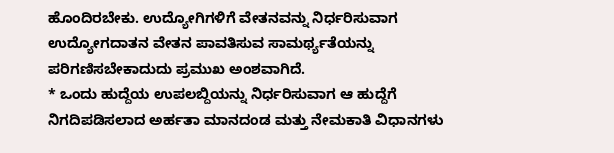ಹೊಂದಿರಬೇಕು. ಉದ್ಯೋಗಿಗಳಿಗೆ ವೇತನವನ್ನು ನಿರ್ಧರಿಸುವಾಗ ಉದ್ಯೋಗದಾತನ ವೇತನ ಪಾವತಿಸುವ ಸಾಮರ್ಥ್ಯತೆಯನ್ನು ಪರಿಗಣಿಸಬೇಕಾದುದು ಪ್ರಮುಖ ಅಂಶವಾಗಿದೆ.
* ಒಂದು ಹುದ್ದೆಯ ಉಪಲಬ್ದಿಯನ್ನು ನಿರ್ಧರಿಸುವಾಗ ಆ ಹುದ್ದೆಗೆ ನಿಗದಿಪಡಿಸಲಾದ ಅರ್ಹತಾ ಮಾನದಂಡ ಮತ್ತು ನೇಮಕಾತಿ ವಿಧಾನಗಳು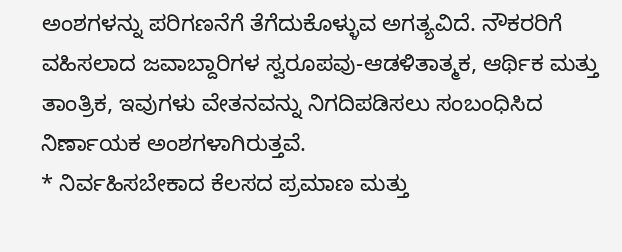ಅಂಶಗಳನ್ನು ಪರಿಗಣನೆಗೆ ತೆಗೆದುಕೊಳ್ಳುವ ಅಗತ್ಯವಿದೆ. ನೌಕರರಿಗೆ ವಹಿಸಲಾದ ಜವಾಬ್ದಾರಿಗಳ ಸ್ವರೂಪವು-ಆಡಳಿತಾತ್ಮಕ, ಆರ್ಥಿಕ ಮತ್ತು ತಾಂತ್ರಿಕ, ಇವುಗಳು ವೇತನವನ್ನು ನಿಗದಿಪಡಿಸಲು ಸಂಬಂಧಿಸಿದ ನಿರ್ಣಾಯಕ ಅಂಶಗಳಾಗಿರುತ್ತವೆ.
* ನಿರ್ವಹಿಸಬೇಕಾದ ಕೆಲಸದ ಪ್ರಮಾಣ ಮತ್ತು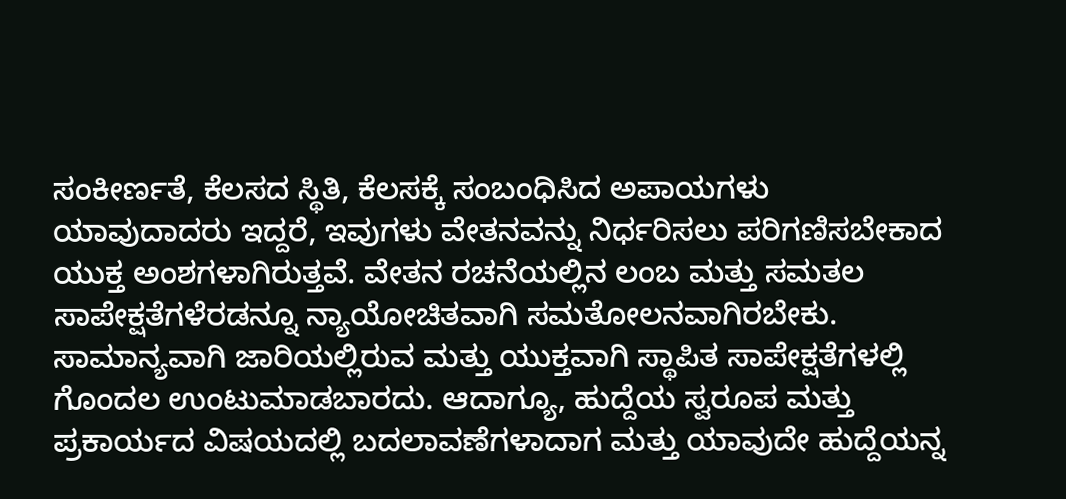ಸಂಕೀರ್ಣತೆ, ಕೆಲಸದ ಸ್ಥಿತಿ, ಕೆಲಸಕ್ಕೆ ಸಂಬಂಧಿಸಿದ ಅಪಾಯಗಳು ಯಾವುದಾದರು ಇದ್ದರೆ, ಇವುಗಳು ವೇತನವನ್ನು ನಿರ್ಧರಿಸಲು ಪರಿಗಣಿಸಬೇಕಾದ ಯುಕ್ತ ಅಂಶಗಳಾಗಿರುತ್ತವೆ. ವೇತನ ರಚನೆಯಲ್ಲಿನ ಲಂಬ ಮತ್ತು ಸಮತಲ ಸಾಪೇಕ್ಷತೆಗಳೆರಡನ್ನೂ ನ್ಯಾಯೋಚಿತವಾಗಿ ಸಮತೋಲನವಾಗಿರಬೇಕು. ಸಾಮಾನ್ಯವಾಗಿ ಜಾರಿಯಲ್ಲಿರುವ ಮತ್ತು ಯುಕ್ತವಾಗಿ ಸ್ಥಾಪಿತ ಸಾಪೇಕ್ಷತೆಗಳಲ್ಲಿ ಗೊಂದಲ ಉಂಟುಮಾಡಬಾರದು. ಆದಾಗ್ಯೂ, ಹುದ್ದೆಯ ಸ್ವರೂಪ ಮತ್ತು ಪ್ರಕಾರ್ಯದ ವಿಷಯದಲ್ಲಿ ಬದಲಾವಣೆಗಳಾದಾಗ ಮತ್ತು ಯಾವುದೇ ಹುದ್ದೆಯನ್ನ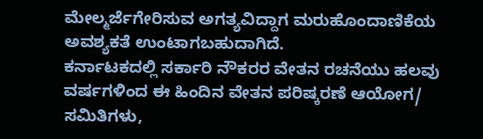ಮೇಲ್ಮರ್ಜೆಗೇರಿಸುವ ಅಗತ್ಯವಿದ್ದಾಗ ಮರುಹೊಂದಾಣಿಕೆಯ ಅವಶ್ಯಕತೆ ಉಂಟಾಗಬಹುದಾಗಿದೆ.
ಕರ್ನಾಟಕದಲ್ಲಿ ಸರ್ಕಾರಿ ನೌಕರರ ವೇತನ ರಚನೆಯು ಹಲವು ವರ್ಷಗಳಿಂದ ಈ ಹಿಂದಿನ ವೇತನ ಪರಿಷ್ಕರಣೆ ಆಯೋಗ/ ಸಮಿತಿಗಳು,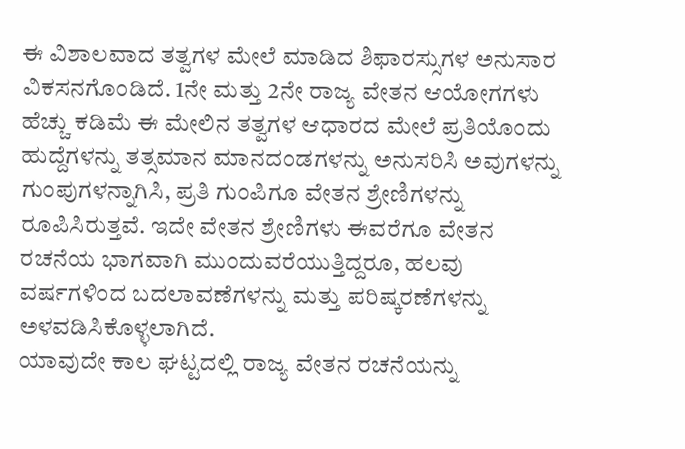ಈ ವಿಶಾಲವಾದ ತತ್ವಗಳ ಮೇಲೆ ಮಾಡಿದ ಶಿಫಾರಸ್ಸುಗಳ ಅನುಸಾರ ವಿಕಸನಗೊಂಡಿದೆ. 1ನೇ ಮತ್ತು 2ನೇ ರಾಜ್ಯ ವೇತನ ಆಯೋಗಗಳು ಹೆಚ್ಚು ಕಡಿಮೆ ಈ ಮೇಲಿನ ತತ್ವಗಳ ಆಧಾರದ ಮೇಲೆ ಪ್ರತಿಯೊಂದು ಹುದ್ದೆಗಳನ್ನು ತತ್ಸಮಾನ ಮಾನದಂಡಗಳನ್ನು ಅನುಸರಿಸಿ ಅವುಗಳನ್ನು ಗುಂಪುಗಳನ್ನಾಗಿಸಿ, ಪ್ರತಿ ಗುಂಪಿಗೂ ವೇತನ ಶ್ರೇಣಿಗಳನ್ನು ರೂಪಿಸಿರುತ್ತವೆ. ಇದೇ ವೇತನ ಶ್ರೇಣಿಗಳು ಈವರೆಗೂ ವೇತನ ರಚನೆಯ ಭಾಗವಾಗಿ ಮುಂದುವರೆಯುತ್ತಿದ್ದರೂ, ಹಲವು ವರ್ಷಗಳಿಂದ ಬದಲಾವಣೆಗಳನ್ನು ಮತ್ತು ಪರಿಷ್ಕರಣೆಗಳನ್ನು ಅಳವಡಿಸಿಕೊಳ್ಳಲಾಗಿದೆ.
ಯಾವುದೇ ಕಾಲ ಘಟ್ಟದಲ್ಲಿ ರಾಜ್ಯ ವೇತನ ರಚನೆಯನ್ನು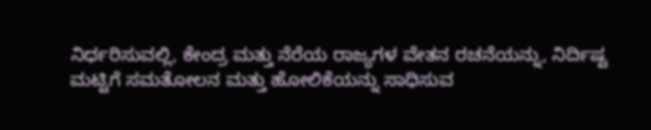ನಿರ್ಧರಿಸುವಲ್ಲಿ, ಕೇಂದ್ರ ಮತ್ತು ನೆರೆಯ ರಾಜ್ಯಗಳ ವೇತನ ರಚನೆಯನ್ನು, ನಿರ್ದಿಷ್ಟ ಮಟ್ಟಿಗೆ ಸಮತೋಲನ ಮತ್ತು ಹೋಲಿಕೆಯನ್ನು ಸಾಧಿಸುವ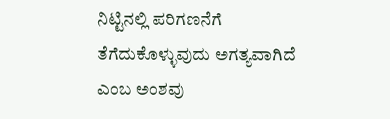ನಿಟ್ಟಿನಲ್ಲಿ ಪರಿಗಣನೆಗೆ ತೆಗೆದುಕೊಳ್ಳುವುದು ಅಗತ್ಯವಾಗಿದೆ ಎಂಬ ಅಂಶವು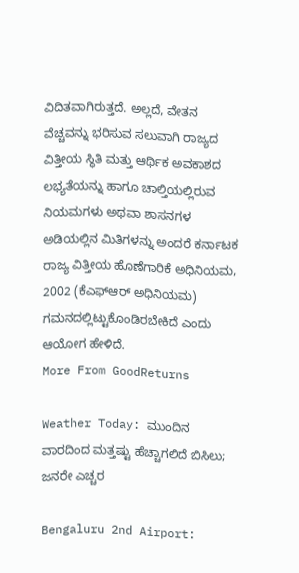ವಿದಿತವಾಗಿರುತ್ತದೆ. ಅಲ್ಲದೆ, ವೇತನ ವೆಚ್ಚವನ್ನು ಭರಿಸುವ ಸಲುವಾಗಿ ರಾಜ್ಯದ ವಿತ್ತೀಯ ಸ್ಥಿತಿ ಮತ್ತು ಆರ್ಥಿಕ ಅವಕಾಶದ ಲಭ್ಯತೆಯನ್ನು ಹಾಗೂ ಚಾಲ್ತಿಯಲ್ಲಿರುವ ನಿಯಮಗಳು ಅಥವಾ ಶಾಸನಗಳ ಅಡಿಯಲ್ಲಿನ ಮಿತಿಗಳನ್ನು ಅಂದರೆ ಕರ್ನಾಟಕ ರಾಜ್ಯ ವಿತ್ತೀಯ ಹೊಣೆಗಾರಿಕೆ ಅಧಿನಿಯಮ, 2002 (ಕೆಎಫ್ಆರ್ ಅಧಿನಿಯಮ) ಗಮನದಲ್ಲಿಟ್ಟುಕೊಂಡಿರಬೇಕಿದೆ ಎಂದು ಆಯೋಗ ಹೇಳಿದೆ.
More From GoodReturns

Weather Today: ಮುಂದಿನ ವಾರದಿಂದ ಮತ್ತಷ್ಟು ಹೆಚ್ಚಾಗಲಿದೆ ಬಿಸಿಲು; ಜನರೇ ಎಚ್ಚರ

Bengaluru 2nd Airport: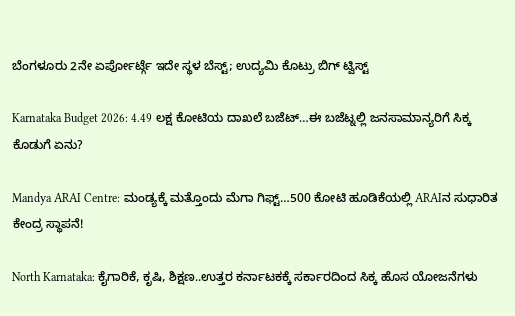ಬೆಂಗಳೂರು 2ನೇ ಏರ್ಪೋರ್ಟ್ಗೆ ಇದೇ ಸ್ಥಳ ಬೆಸ್ಟ್; ಉದ್ಯಮಿ ಕೊಟ್ರು ಬಿಗ್ ಟ್ವಿಸ್ಟ್

Karnataka Budget 2026: 4.49 ಲಕ್ಷ ಕೋಟಿಯ ದಾಖಲೆ ಬಜೆಟ್…ಈ ಬಜೆಟ್ನಲ್ಲಿ ಜನಸಾಮಾನ್ಯರಿಗೆ ಸಿಕ್ಕ ಕೊಡುಗೆ ಏನು?

Mandya ARAI Centre: ಮಂಡ್ಯಕ್ಕೆ ಮತ್ತೊಂದು ಮೆಗಾ ಗಿಫ್ಟ್…500 ಕೋಟಿ ಹೂಡಿಕೆಯಲ್ಲಿ ARAIನ ಸುಧಾರಿತ ಕೇಂದ್ರ ಸ್ಥಾಪನೆ!

North Karnataka: ಕೈಗಾರಿಕೆ, ಕೃಷಿ, ಶಿಕ್ಷಣ..ಉತ್ತರ ಕರ್ನಾಟಕಕ್ಕೆ ಸರ್ಕಾರದಿಂದ ಸಿಕ್ಕ ಹೊಸ ಯೋಜನೆಗಳು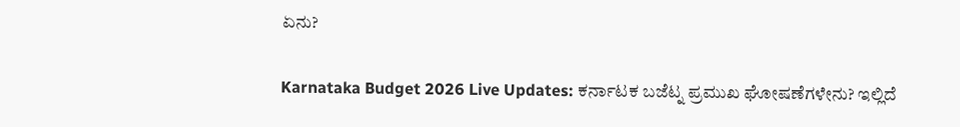ಏನು?

Karnataka Budget 2026 Live Updates: ಕರ್ನಾಟಕ ಬಜೆಟ್ನ ಪ್ರಮುಖ ಘೋಷಣೆಗಳೇನು? ಇಲ್ಲಿದೆ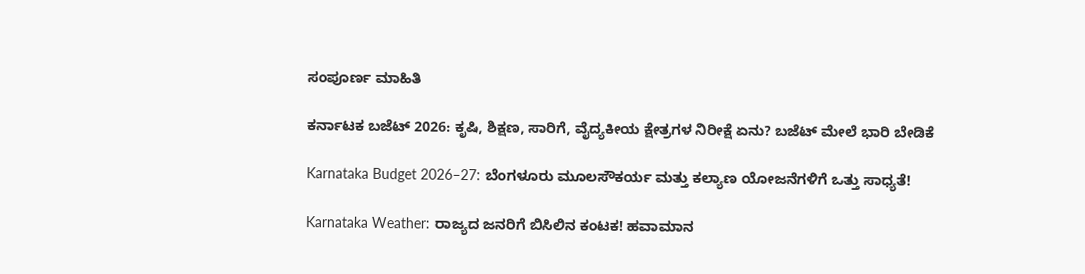ಸಂಪೂರ್ಣ ಮಾಹಿತಿ

ಕರ್ನಾಟಕ ಬಜೆಟ್ 2026: ಕೃಷಿ, ಶಿಕ್ಷಣ, ಸಾರಿಗೆ, ವೈದ್ಯಕೀಯ ಕ್ಷೇತ್ರಗಳ ನಿರೀಕ್ಷೆ ಏನು? ಬಜೆಟ್ ಮೇಲೆ ಭಾರಿ ಬೇಡಿಕೆ

Karnataka Budget 2026–27: ಬೆಂಗಳೂರು ಮೂಲಸೌಕರ್ಯ ಮತ್ತು ಕಲ್ಯಾಣ ಯೋಜನೆಗಳಿಗೆ ಒತ್ತು ಸಾಧ್ಯತೆ!

Karnataka Weather: ರಾಜ್ಯದ ಜನರಿಗೆ ಬಿಸಿಲಿನ ಕಂಟಕ! ಹವಾಮಾನ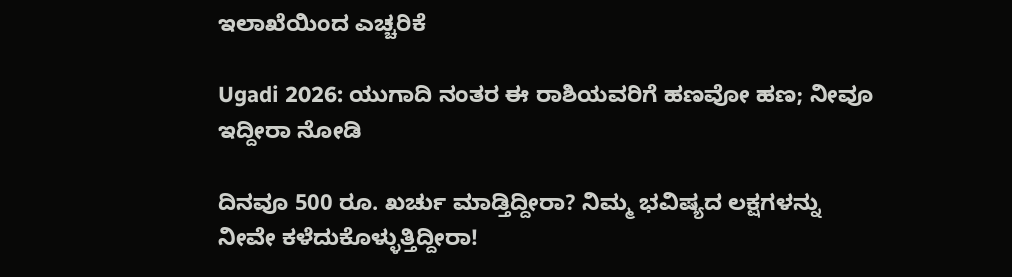ಇಲಾಖೆಯಿಂದ ಎಚ್ಚರಿಕೆ

Ugadi 2026: ಯುಗಾದಿ ನಂತರ ಈ ರಾಶಿಯವರಿಗೆ ಹಣವೋ ಹಣ; ನೀವೂ ಇದ್ದೀರಾ ನೋಡಿ

ದಿನವೂ 500 ರೂ. ಖರ್ಚು ಮಾಡ್ತಿದ್ದೀರಾ? ನಿಮ್ಮ ಭವಿಷ್ಯದ ಲಕ್ಷಗಳನ್ನು ನೀವೇ ಕಳೆದುಕೊಳ್ಳುತ್ತಿದ್ದೀರಾ!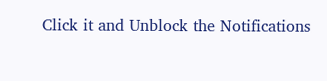Click it and Unblock the Notifications